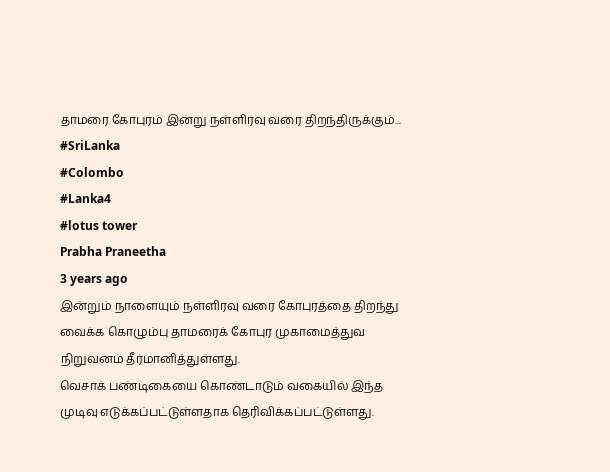தாமரை கோபுரம் இன்று நள்ளிரவு வரை திறந்திருக்கும்...
#SriLanka
#Colombo
#Lanka4
#lotus tower
Prabha Praneetha
3 years ago
இன்றும் நாளையும் நள்ளிரவு வரை கோபுரத்தை திறந்து வைக்க கொழும்பு தாமரைக் கோபுர முகாமைத்துவ நிறுவனம் தீர்மானித்துள்ளது.
வெசாக் பண்டிகையை கொண்டாடும் வகையில் இந்த முடிவு எடுக்கப்பட்டுள்ளதாக தெரிவிக்கப்பட்டுள்ளது.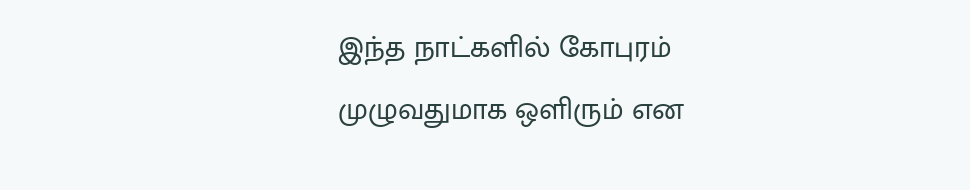இந்த நாட்களில் கோபுரம் முழுவதுமாக ஒளிரும் என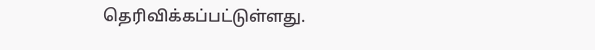தெரிவிக்கப்பட்டுள்ளது.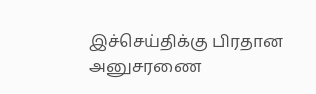இச்செய்திக்கு பிரதான அனுசரணை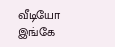வீடியோ இங்கே